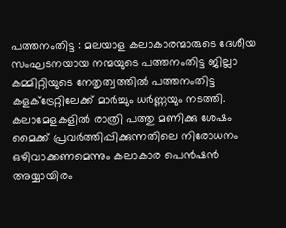പത്തനംതിട്ട : മലയാള കലാകാരന്മാരുടെ ദേശീയ സംഘടനയായ നന്മയുടെ പത്തനംതിട്ട ജില്ലാ കമ്മിറ്റിയുടെ നേതൃത്വത്തിൽ പത്തനംതിട്ട കളക്ട്രേറ്റിലേക്ക് മാർച്ചും ധർണ്ണയും നടത്തി. കലാമേളകളിൽ രാത്രി പത്തു മണിക്കു ശേഷം മൈക്ക് പ്രവർത്തിപ്പിക്കുന്നതിലെ നിരോധനം ഒഴിവാക്കണമെന്നും കലാകാര പെൻഷൻ അയ്യായിരം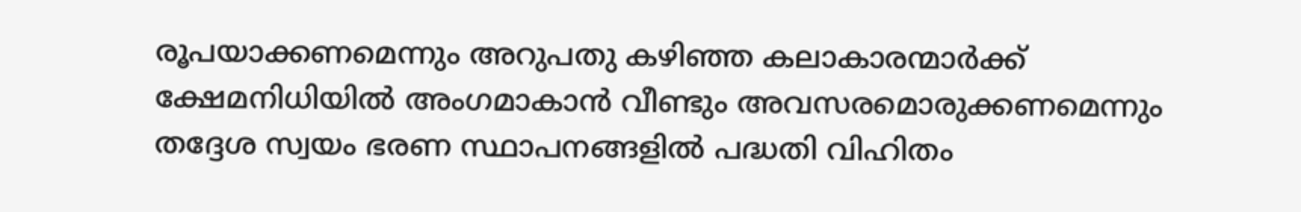രൂപയാക്കണമെന്നും അറുപതു കഴിഞ്ഞ കലാകാരന്മാർക്ക് ക്ഷേമനിധിയിൽ അംഗമാകാൻ വീണ്ടും അവസരമൊരുക്കണമെന്നും തദ്ദേശ സ്വയം ഭരണ സ്ഥാപനങ്ങളിൽ പദ്ധതി വിഹിതം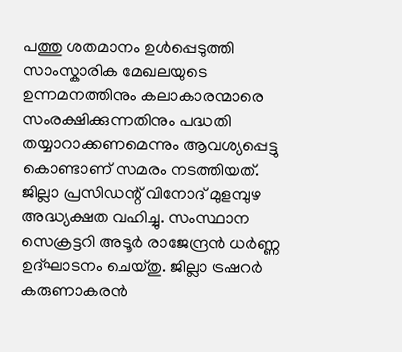പത്തു ശതമാനം ഉൾപ്പെടുത്തി സാംസ്കാരിക മേഖലയുടെ ഉന്നമനത്തിനും കലാകാരന്മാരെ സംരക്ഷിക്കുന്നതിനും പദ്ധതി തയ്യാറാക്കണമെന്നും ആവശ്യപ്പെട്ടു കൊണ്ടാണ് സമരം നടത്തിയത്.
ജില്ലാ പ്രസിഡന്റ് വിനോദ് മുളമ്പുഴ അദ്ധ്യക്ഷത വഹിച്ചു. സംസ്ഥാന സെക്രട്ടറി അടൂർ രാജേന്ദ്രൻ ധർണ്ണ ഉദ്ഘാടനം ചെയ്തു. ജില്ലാ ട്രഷറർ കരുണാകരൻ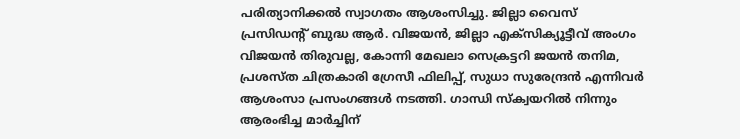പരിത്യാനിക്കൽ സ്വാഗതം ആശംസിച്ചു. ജില്ലാ വൈസ് പ്രസിഡന്റ് ബുദ്ധ ആർ. വിജയൻ, ജില്ലാ എക്സിക്യൂട്ടീവ് അംഗം വിജയൻ തിരുവല്ല, കോന്നി മേഖലാ സെക്രട്ടറി ജയൻ തനിമ, പ്രശസ്ത ചിത്രകാരി ഗ്രേസീ ഫിലിപ്പ്, സുധാ സുരേന്ദ്രൻ എന്നിവർ ആശംസാ പ്രസംഗങ്ങൾ നടത്തി. ഗാന്ധി സ്ക്വയറിൽ നിന്നും ആരംഭിച്ച മാർച്ചിന്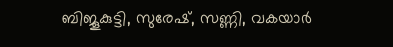ബിജൂകുട്ടി, സുരേഷ്, സണ്ണി, വകയാർ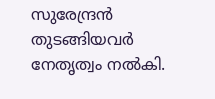സുരേന്ദ്രൻ തുടങ്ങിയവർ നേതൃത്വം നൽകി.